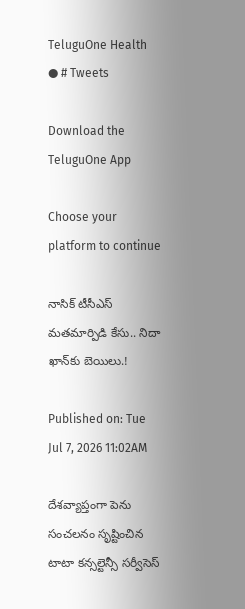TeluguOne Health
● # Tweets

Download the TeluguOne App

Choose your platform to continue

నాసిక్ టీసీఎస్ మతమార్పిడి కేసు.. నిదా ఖాన్‌కు బెయిలు.!

Published on: Tue Jul 7, 2026 11:02AM

దేశవ్యాప్తంగా పెను సంచలనం సృష్టించిన టాటా కన్సల్టెన్సీ సర్వీసెస్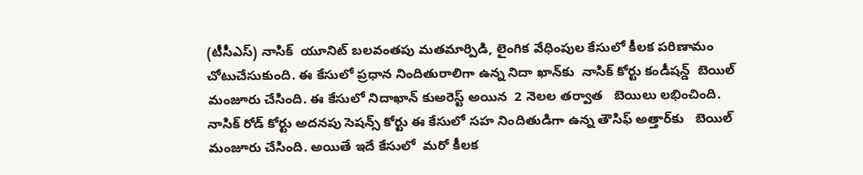(టీసీఎస్) నాసిక్  యూనిట్ బలవంతపు మతమార్పిడి, లైంగిక వేధింపుల కేసులో కీలక పరిణామం చోటుచేసుకుంది. ఈ కేసులో ప్రధాన నిందితురాలిగా ఉన్న నిదా ఖాన్‌కు  నాసిక్ కోర్టు కండీషన్డ్  బెయిల్ మంజూరు చేసింది. ఈ కేసులో నిదాఖాన్ కుఅరెస్ట్ అయిన  2 నెలల తర్వాత   బెయిలు లభించింది. నాసిక్ రోడ్ కోర్టు అదనపు సెషన్స్ కోర్టు ఈ కేసులో సహ నిందితుడిగా ఉన్న తౌసిఫ్ అత్తార్‌కు   బెయిల్ మంజూరు చేసింది. అయితే ఇదే కేసులో  మరో కీలక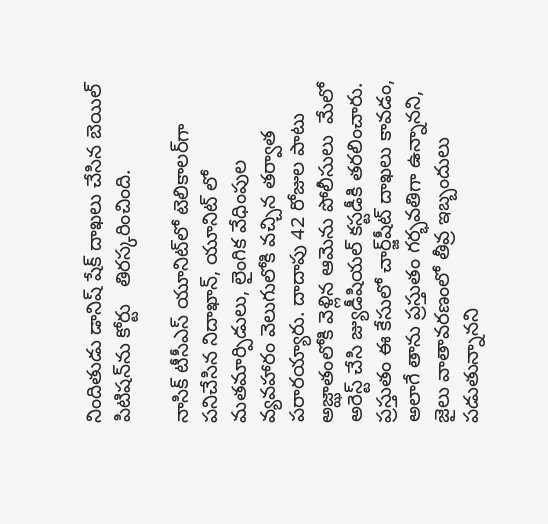నిందితుడు డానిష్ షేక్ దాఖలు చేసిన బెయిల్ పిటిషన్‌ను కోర్టు   తిరస్కరించింది.

నాసిక్ టీసీఎస్ యూనిట్‌లో టెలికాలర్‌గా పనిచేసిన నిదాఖాన్, యూనిట్ లో  మతమార్పిడులు, లైంగిక వేధింపుల వ్యవహారం వెలుగులోకి వచ్చిన తర్వాత  పరారయ్యారు. దాదాపు 42 రోజుల పాటు  అజ్ఝాతంలోకి వెళ్లిన ఆమెను పోలీసులు  మేలో  అరెస్ట్ చేసి జ్యుడీషియల్ కస్టడీకి తరలించారు. ప్రస్తుతం ఈ కేసులో చార్జ్‌షీట్ దాఖలు కావడం, అలాగే తాను ప్రస్తుతం గర్భవతిగా ఉన్నానని, జైలు వాతావరణంలో తీవ్ర ఇబ్బందులు పడుతున్నానని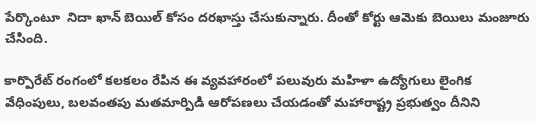పేర్కొంటూ  నిదా ఖాన్ బెయిల్ కోసం దరఖాస్తు చేసుకున్నారు. దీంతో కోర్టు ఆమెకు బెయిలు మంజూరు చేసింది.

కార్పొరేట్ రంగంలో కలకలం రేపిన ఈ వ్యవహారంలో పలువురు మహిళా ఉద్యోగులు లైంగిక వేధింపులు, బలవంతపు మతమార్పిడి ఆరోపణలు చేయడంతో మహారాష్ట్ర ప్రభుత్వం దీనిని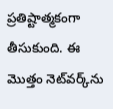ప్రతిష్టాత్మకంగా తీసుకుంది. ఈ మొత్తం నెట్‌వర్క్‌ను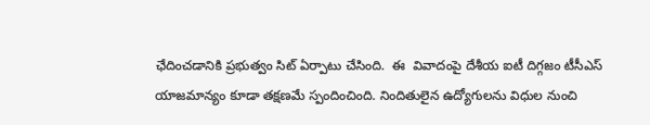ఛేదించడానికి ప్రభుత్వం సిట్ ఏర్పాటు చేసింది.  ఈ  వివాదంపై దేశీయ ఐటీ దిగ్గజం టీసీఎస్ యాజమాన్యం కూడా తక్షణమే స్పందించింది. నిందితులైన ఉద్యోగులను విధుల నుంచి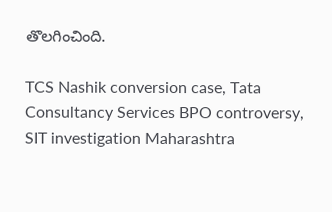తొలగించింది.

TCS Nashik conversion case, Tata Consultancy Services BPO controversy, SIT investigation Maharashtra